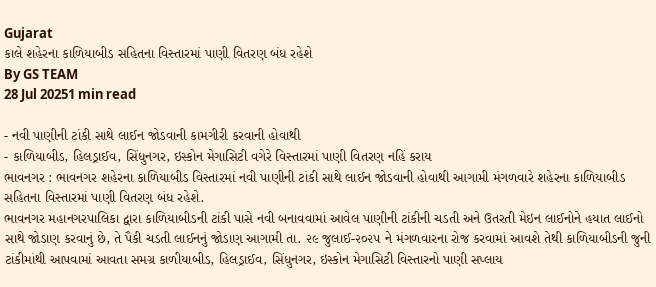Gujarat
કાલે શહેરના કાળિયાબીડ સહિતના વિસ્તારમાં પાણી વિતરણ બંધ રહેશે
By GS TEAM
28 Jul 20251 min read

- નવી પાણીની ટાંકી સાથે લાઈન જોડવાની કામગીરી કરવાની હોવાથી
- કાળિયાબીડ, હિલડ્રાઈવ, સિંધુનગર, ઇસ્કોન મેગાસિટી વગેરે વિસ્તારમાં પાણી વિતરણ નહિં કરાય
ભાવનગર : ભાવનગર શહેરના કાળિયાબીડ વિસ્તારમાં નવી પાણીની ટાંકી સાથે લાઈન જોડવાની હોવાથી આગામી મંગળવારે શહેરના કાળિયાબીડ સહિતના વિસ્તારમાં પાણી વિતરણ બંધ રહેશે.
ભાવનગર મહાનગરપાલિકા દ્વારા કાળિયાબીડની ટાંકી પાસે નવી બનાવવામાં આવેલ પાણીની ટાંકીની ચડતી અને ઉતરતી મેઇન લાઈનોને હયાત લાઈનો સાથે જોડાણ કરવાનું છે, તે પૈકી ચડતી લાઈનનું જોડાણ આગામી તા. ૨૯ જુલાઈ-૨૦૨૫ ને મંગળવારના રોજ કરવામાં આવશે તેથી કાળિયાબીડની જુની ટાંકીમાંથી આપવામાં આવતા સમગ્ર કાળીયાબીડ, હિલડ્રાઈવ, સિંધુનગર, ઇસ્કોન મેગાસિટી વિસ્તારનો પાણી સપ્લાય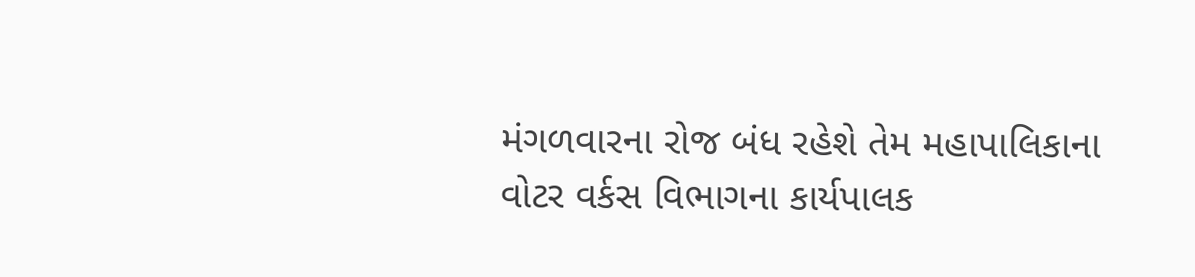મંગળવારના રોજ બંધ રહેશે તેમ મહાપાલિકાના વોટર વર્કસ વિભાગના કાર્યપાલક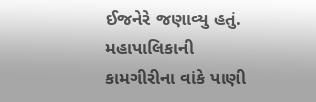ઈજનેરે જણાવ્યુ હતું.
મહાપાલિકાની કામગીરીના વાંકે પાણી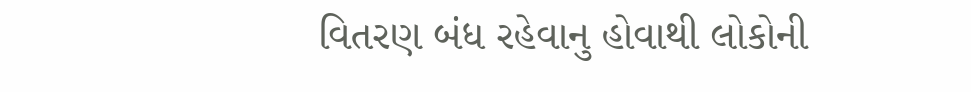વિતરણ બંધ રહેવાનુ હોવાથી લોકોની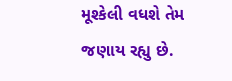મૂશ્કેલી વધશે તેમ જણાય રહ્યુ છે.